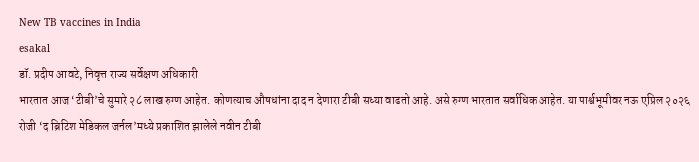New TB vaccines in India
esakal
डॉ. प्रदीप आवटे, निवृत्त राज्य सर्वेक्षण अधिकारी
भारतात आज ‘टीबी’चे सुमारे २८ लाख रुग्ण आहेत. कोणत्याच औषधांना दाद न देणारा टीबी सध्या वाढतो आहे. असे रुग्ण भारतात सर्वाधिक आहेत. या पार्श्वभूमीवर नऊ एप्रिल २०२६ रोजी ‘द ब्रिटिश मेडिकल जर्नल’मध्ये प्रकाशित झालेले नवीन टीबी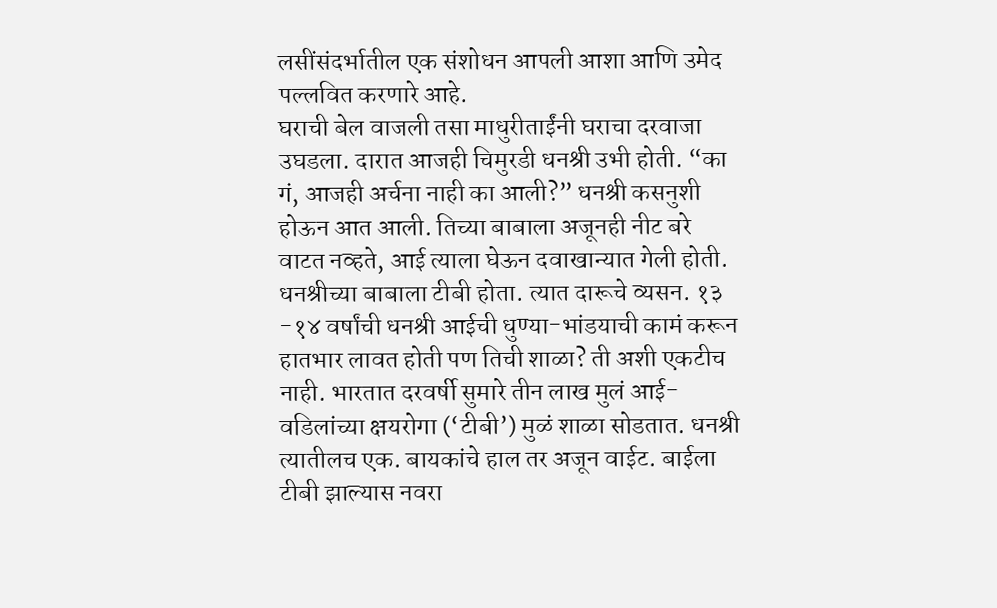लसींसंदर्भातील एक संशोधन आपली आशा आणि उमेद पल्लवित करणारे आहे.
घराची बेल वाजली तसा माधुरीताईंनी घराचा दरवाजा उघडला. दारात आजही चिमुरडी धनश्री उभी होती. “का गं, आजही अर्चना नाही का आली?” धनश्री कसनुशी होऊन आत आली. तिच्या बाबाला अजूनही नीट बरे वाटत नव्हते, आई त्याला घेऊन दवाखान्यात गेली होती. धनश्रीच्या बाबाला टीबी होता. त्यात दारूचे व्यसन. १३ -१४ वर्षांची धनश्री आईची धुण्या-भांडयाची कामं करून हातभार लावत होती पण तिची शाळा? ती अशी एकटीच नाही. भारतात दरवर्षी सुमारे तीन लाख मुलं आई-वडिलांच्या क्षयरोगा (‘टीबी’) मुळं शाळा सोडतात. धनश्री त्यातीलच एक. बायकांचे हाल तर अजून वाईट. बाईला टीबी झाल्यास नवरा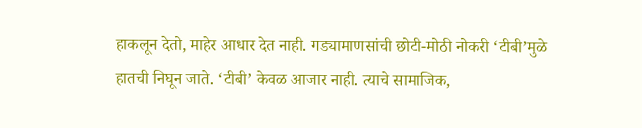हाकलून देतो, माहेर आधार देत नाही. गड्यामाणसांची छोटी-मोठी नोकरी ‘टीबी’मुळे हातची निघून जाते. ‘टीबी’ केवळ आजार नाही. त्याचे सामाजिक,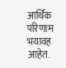आर्थिक परिणाम भयावह आहेत.